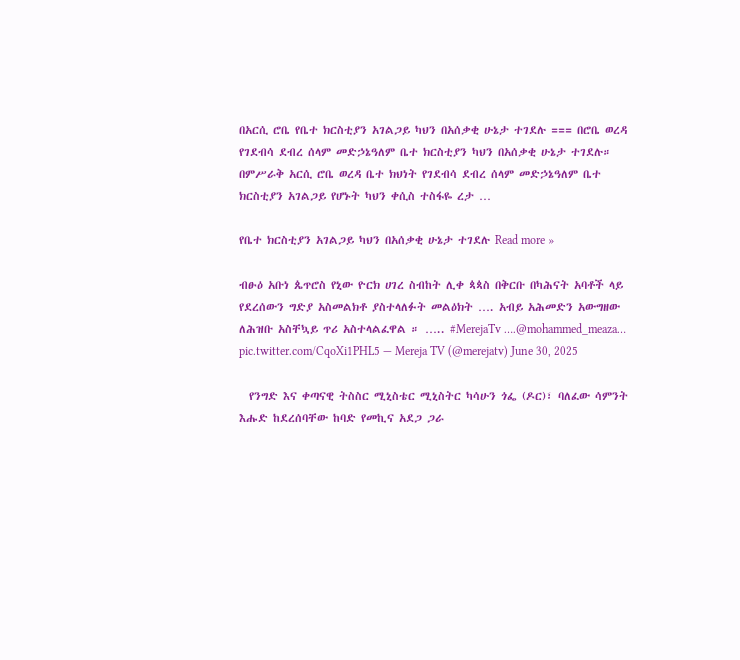በአርሲ ሮቤ የቤተ ክርስቲያን አገልጋይ ካህን በአሰቃቂ ሁኔታ ተገደሉ === በሮቤ ወረዳ የገደብሳ ደብረ ሰላም መድኃኔዓለም ቤተ ክርስቲያን ካህን በአሰቃቂ ሁኔታ ተገደሉ። በምሥራቅ አርሲ ሮቤ ወረዳ ቤተ ክህነት የገደብሳ ደብረ ሰላም መድኃኔዓለም ቤተ ክርስቲያን አገልጋይ የሆኑት ካህን ቀሲስ ተስፋዬ ረታ …

የቤተ ክርስቲያን አገልጋይ ካህን በአሰቃቂ ሁኔታ ተገደሉ Read more »

ብፁዕ አቡነ ጴጥሮስ የኒው ዮርክ ሀገረ ስብከት ሊቀ ጳጳስ በቅርቡ በካሕናት አባቶች ላይ የደረሰውን ግድያ አስመልክቶ ያስተላለፉት መልዕክት …. አብይ አሕመድን አውግዘው ለሕዝቡ አስቸኳይ ጥሪ አስተላልፈዋል ። ….. #MerejaTv ….@mohammed_meaza… pic.twitter.com/CqoXi1PHL5 — Mereja TV (@merejatv) June 30, 2025

  የንግድ እና ቀጣናዊ ትስስር ሚኒስቴር ሚኒስትር ካሳሁን ጎፌ (ዶር)፣ ባለፈው ሳምንት እሑድ ከደረሰባቸው ከባድ የመኪና አደጋ ጋራ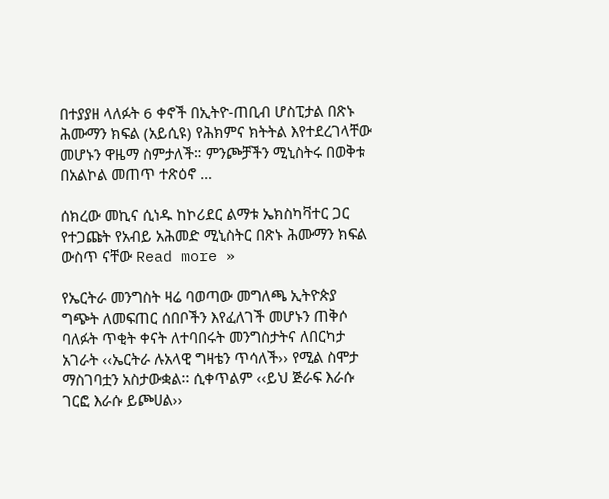በተያያዘ ላለፉት 6 ቀኖች በኢትዮ-ጠቢብ ሆስፒታል በጽኑ ሕሙማን ክፍል (አይሲዩ) የሕክምና ክትትል እየተደረገላቸው መሆኑን ዋዜማ ስምታለች። ምንጮቻችን ሚኒስትሩ በወቅቱ በአልኮል መጠጥ ተጽዕኖ …

ሰክረው መኪና ሲነዱ ከኮሪደር ልማቱ ኤክስካቫተር ጋር የተጋጩት የአብይ አሕመድ ሚኒስትር በጽኑ ሕሙማን ክፍል ውስጥ ናቸው Read more »

የኤርትራ መንግስት ዛሬ ባወጣው መግለጫ ኢትዮጵያ ግጭት ለመፍጠር ሰበቦችን እየፈለገች መሆኑን ጠቅሶ ባለፉት ጥቂት ቀናት ለተባበሩት መንግስታትና ለበርካታ አገራት ‹‹ኤርትራ ሉአላዊ ግዛቴን ጥሳለች›› የሚል ስሞታ ማስገባቷን አስታውቋል፡፡ ሲቀጥልም ‹‹ይህ ጅራፍ እራሱ ገርፎ እራሱ ይጮሀል››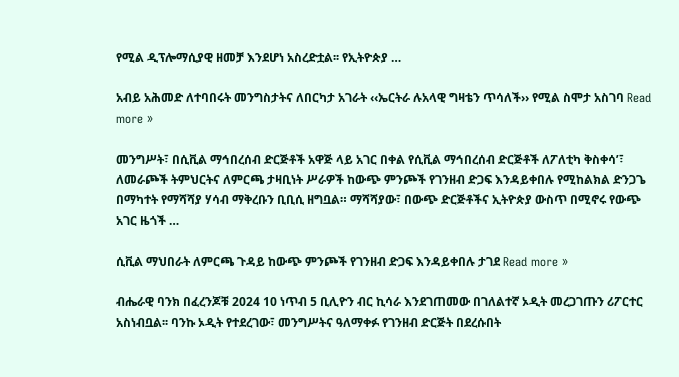የሚል ዲፕሎማሲያዊ ዘመቻ እንደሆነ አስረድቷል፡፡ የኢትዮጵያ …

አብይ አሕመድ ለተባበሩት መንግስታትና ለበርካታ አገራት ‹‹ኤርትራ ሉአላዊ ግዛቴን ጥሳለች›› የሚል ስሞታ አስገባ Read more »

መንግሥት፣ በሲቪል ማኅበረሰብ ድርጅቶች አዋጅ ላይ አገር በቀል የሲቪል ማኅበረሰብ ድርጅቶች ለፖለቲካ ቅስቀሳ’፣ ለመራጮች ትምህርትና ለምርጫ ታዛቢነት ሥራዎች ከውጭ ምንጮች የገንዘብ ድጋፍ እንዳይቀበሉ የሚከልክል ድንጋጌ በማካተት የማሻሻያ ሃሳብ ማቅረቡን ቢቢሲ ዘግቧል። ማሻሻያው፣ በውጭ ድርጅቶችና ኢትዮጵያ ውስጥ በሚኖሩ የውጭ አገር ዜጎች …

ሲቪል ማህበራት ለምርጫ ጉዳይ ከውጭ ምንጮች የገንዘብ ድጋፍ እንዳይቀበሉ ታገደ Read more »

ብሔራዊ ባንክ በፈረንጆቹ 2024 10 ነጥብ 5 ቢሊዮን ብር ኪሳራ እንደገጠመው በገለልተኛ ኦዲት መረጋገጡን ሪፖርተር አስነብቧል፡፡ ባንኩ ኦዲት የተደረገው፣ መንግሥትና ዓለማቀፉ የገንዘብ ድርጅት በደረሱበት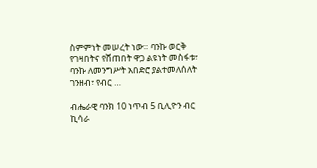ስምምነት መሠረት ነው። ባንኩ ወርቅ የገዛበትና የሸጠበት ዋጋ ልዩነት መስፋቱ፣ ባንኩ ለመንግሥት አበድሮ ያልተመለሰለት ገንዘብ፣ የብር …

ብሔራዊ ባንክ 10 ነጥብ 5 ቢሊዮን ብር ኪሳራ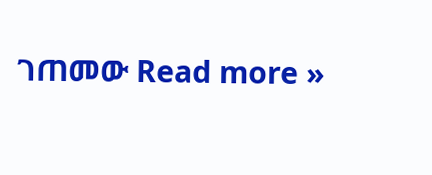ገጠመው Read more »